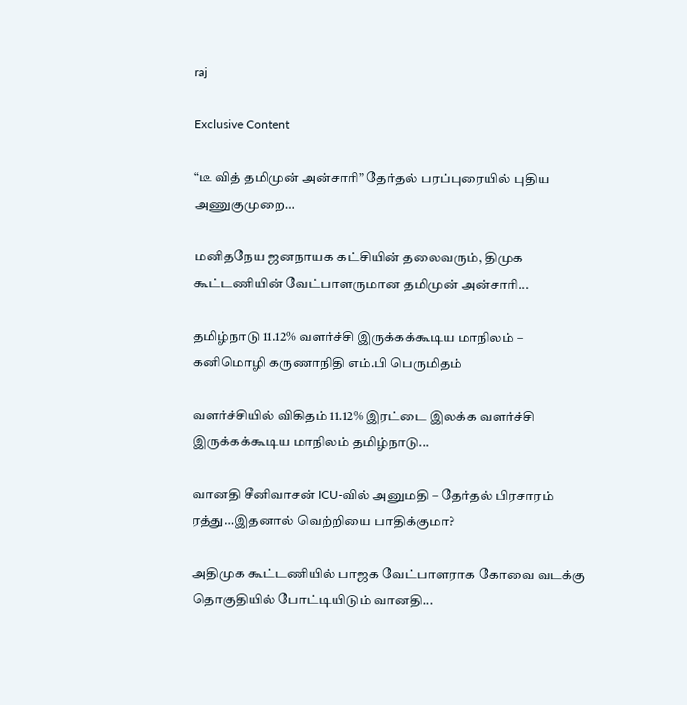raj

Exclusive Content

“டீ வித் தமிமுன் அன்சாரி” தேர்தல் பரப்புரையில் புதிய அணுகுமுறை…

மனிதநேய ஜனநாயக கட்சியின் தலைவரும், திமுக கூட்டணியின் வேட்பாளருமான தமிமுன் அன்சாரி...

தமிழ்நாடு 11.12% வளர்ச்சி இருக்கக்கூடிய மாநிலம் – கனிமொழி கருணாநிதி எம்.பி பெருமிதம்

வளர்ச்சியில் விகிதம் 11.12% இரட்டை இலக்க வளர்ச்சி இருக்கக்கூடிய மாநிலம் தமிழ்நாடு...

வானதி சீனிவாசன் ICU-வில் அனுமதி – தேர்தல் பிரசாரம் ரத்து…இதனால் வெற்றியை பாதிக்குமா?

அதிமுக கூட்டணியில் பாஜக வேட்பாளராக கோவை வடக்கு தொகுதியில் போட்டியிடும் வானதி...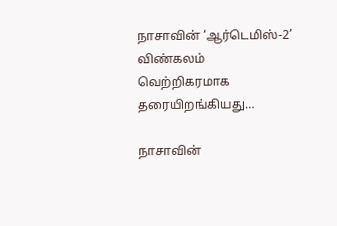நாசாவின் ‘ஆர்டெமிஸ்-2’ விண்கலம் வெற்றிகரமாக தரையிறங்கியது…

நாசாவின்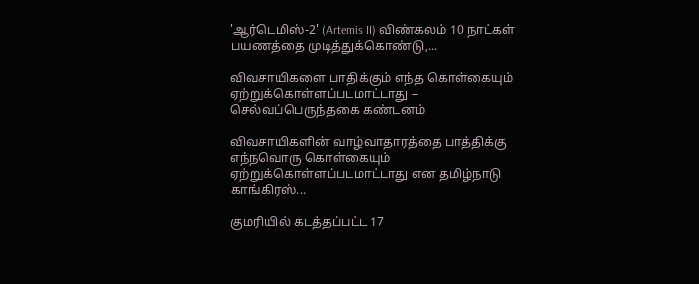'ஆர்டெமிஸ்-2' (Artemis II) விண்கலம் 10 நாட்கள் பயணத்தை முடித்துக்கொண்டு,...

விவசாயிகளை பாதிக்கும் எந்த கொள்கையும் ஏற்றுக்கொள்ளப்படமாட்டாது – செல்வப்பெருந்தகை கண்டனம்

விவசாயிகளின் வாழ்வாதாரத்தை பாத்திக்கு எந்நவொரு கொள்கையும் ஏற்றுக்கொள்ளப்படமாட்டாது என தமிழ்நாடு காங்கிரஸ்...

குமரியில் கடத்தப்பட்ட 17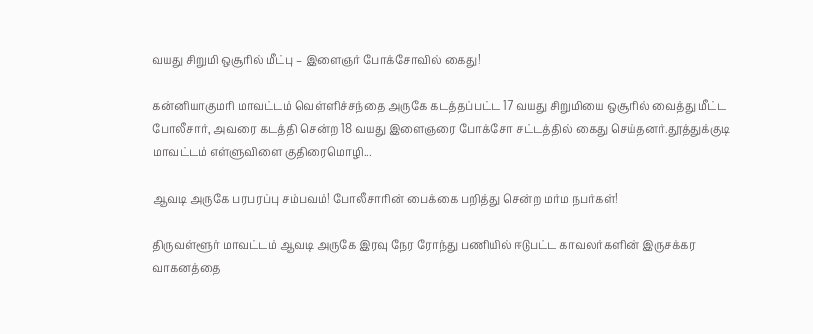வயது சிறுமி ஒசூரில் மீட்பு – இளைஞர் போக்சோவில் கைது!

கன்னியாகுமரி மாவட்டம் வெள்ளிச்சந்தை அருகே கடத்தப்பட்ட 17 வயது சிறுமியை ஒசூரில் வைத்து மீட்ட போலீசார், அவரை கடத்தி சென்ற 18 வயது இளைஞரை போக்சோ சட்டத்தில் கைது செய்தனர்.தூத்துக்குடி மாவட்டம் எள்ளுவிளை குதிரைமொழி...

ஆவடி அருகே பரபரப்பு சம்பவம்! போலீசாரின் பைக்கை பறித்து சென்ற மர்ம நபர்கள்!

திருவள்ளூர் மாவட்டம் ஆவடி அருகே இரவு நேர ரோந்து பணியில் ஈடுபட்ட காவலர்களின் இருசக்கர வாகனத்தை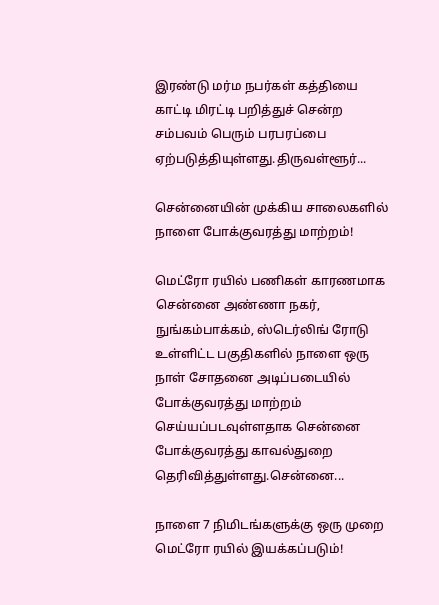இரண்டு மர்ம நபர்கள் கத்தியை காட்டி மிரட்டி பறித்துச் சென்ற சம்பவம் பெரும் பரபரப்பை ஏற்படுத்தியுள்ளது.திருவள்ளூர்...

சென்னையின் முக்கிய சாலைகளில் நாளை போக்குவரத்து மாற்றம்!

மெட்ரோ ரயில் பணிகள் காரணமாக சென்னை அண்ணா நகர், நுங்கம்பாக்கம், ஸ்டெர்லிங் ரோடு உள்ளிட்ட பகுதிகளில் நாளை ஒரு நாள் சோதனை அடிப்படையில் போக்குவரத்து மாற்றம் செய்யப்படவுள்ளதாக சென்னை போக்குவரத்து காவல்துறை தெரிவித்துள்ளது.சென்னை...

நாளை 7 நிமிடங்களுக்கு ஒரு முறை மெட்ரோ ரயில் இயக்கப்படும்!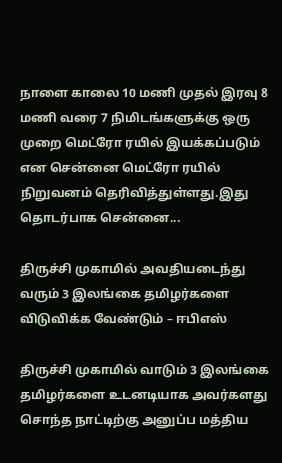நாளை காலை 10 மணி முதல் இரவு 8 மணி வரை 7 நிமிடங்களுக்கு ஒரு முறை மெட்ரோ ரயில் இயக்கப்படும் என சென்னை மெட்ரோ ரயில் நிறுவனம் தெரிவித்துள்ளது.இது தொடர்பாக சென்னை...

திருச்சி முகாமில் அவதியடைந்து வரும் 3 இலங்கை தமிழர்களை விடுவிக்க வேண்டும் – ஈபிஎஸ்

திருச்சி முகாமில் வாடும் 3 இலங்கை தமிழர்களை உடனடியாக அவர்களது சொந்த நாட்டிற்கு அனுப்ப மத்திய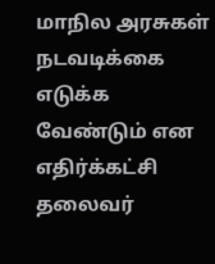மாநில அரசுகள் நடவடிக்கை எடுக்க வேண்டும் என எதிர்க்கட்சி தலைவர்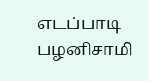எடப்பாடி பழனிசாமி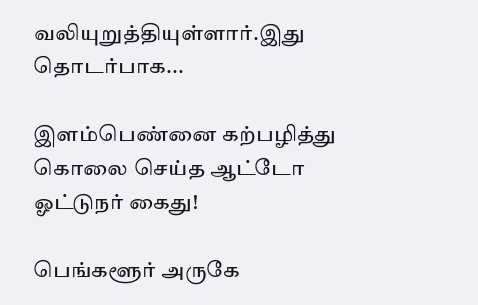வலியுறுத்தியுள்ளார்.இது தொடர்பாக...

இளம்பெண்னை கற்பழித்து கொலை செய்த ஆட்டோ ஓட்டுநர் கைது!

பெங்களூர் அருகே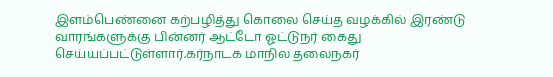இளம்பெண்னை கற்பழித்து கொலை செய்த வழக்கில் இரண்டு வாரங்களுக்கு பின்னர் ஆட்டோ ஓட்டுநர் கைது செய்யப்பட்டுள்ளார்.கர்நாடக மாநில தலைநகர்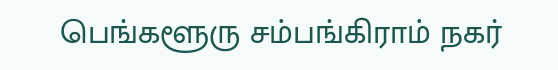பெங்களூரு சம்பங்கிராம் நகர்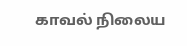காவல் நிலைய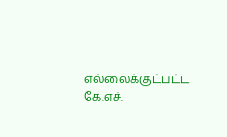எல்லைக்குட்பட்ட கே.எச்.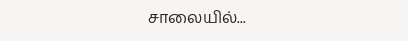சாலையில்...